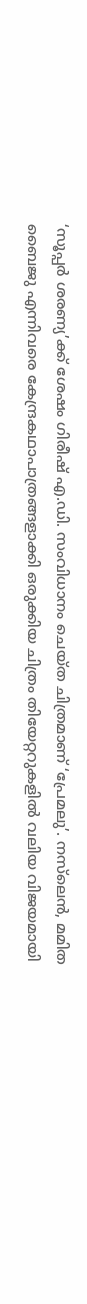‘സൂപ്പർ ശരണ്യ’ക്ക് ശേഷം ഗിരീഷ് എ.ഡി. സംവിധാനം ചെയ്ത ചിത്രമാണ് ‘പ്രേമലു’. നസ്‌ലെൻ, മമിത ബൈജു എന്നിവരെ കേന്ദ്രകഥാപാത്രങ്ങളാക്കി ഒരുക്കിയ ചിത്രം തിയേറ്ററുകളിൽ വലിയ വിജയമായി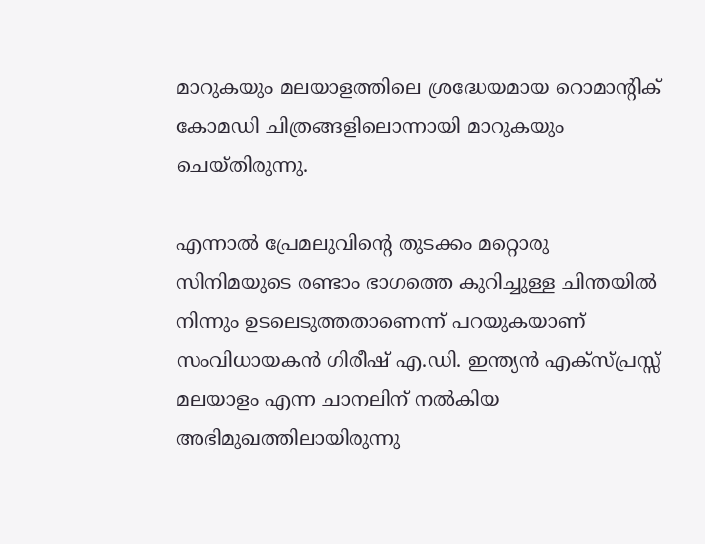മാറുകയും മലയാളത്തിലെ ശ്രദ്ധേയമായ റൊമാന്റിക് കോമഡി ചിത്രങ്ങളിലൊന്നായി മാറുകയും ചെയ്തിരുന്നു.

എന്നാൽ പ്രേമലുവിന്റെ തുടക്കം മറ്റൊരു സിനിമയുടെ രണ്ടാം ഭാഗത്തെ കുറിച്ചുള്ള ചിന്തയിൽ നിന്നും ഉടലെടുത്തതാണെന്ന് പറയുകയാണ് സംവിധായകൻ ഗിരീഷ് എ.ഡി. ഇന്ത്യൻ എക്സ്പ്രസ്സ് മലയാളം എന്ന ചാനലിന് നൽകിയ അഭിമുഖത്തിലായിരുന്നു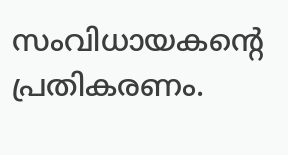സംവിധായകന്റെ പ്രതികരണം.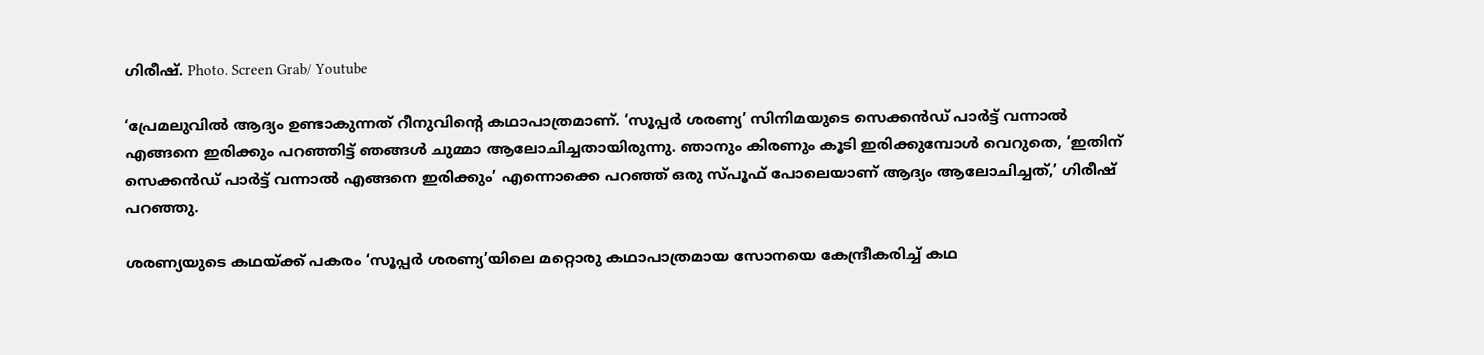ഗിരീഷ്. Photo. Screen Grab/ Youtube

‘പ്രേമലുവിൽ ആദ്യം ഉണ്ടാകുന്നത് റീനുവിന്റെ കഥാപാത്രമാണ്. ‘സൂപ്പർ ശരണ്യ’ സിനിമയുടെ സെക്കൻഡ് പാർട്ട് വന്നാൽ എങ്ങനെ ഇരിക്കും പറഞ്ഞിട്ട് ഞങ്ങൾ ചുമ്മാ ആലോചിച്ചതായിരുന്നു. ഞാനും കിരണും കൂടി ഇരിക്കുമ്പോൾ വെറുതെ, ‘ഇതിന് സെക്കൻഡ് പാർട്ട് വന്നാൽ എങ്ങനെ ഇരിക്കും’ എന്നൊക്കെ പറഞ്ഞ് ഒരു സ്പൂഫ് പോലെയാണ് ആദ്യം ആലോചിച്ചത്,’ ഗിരീഷ് പറഞ്ഞു.

ശരണ്യയുടെ കഥയ്ക്ക് പകരം ‘സൂപ്പർ ശരണ്യ’യിലെ മറ്റൊരു കഥാപാത്രമായ സോനയെ കേന്ദ്രീകരിച്ച് കഥ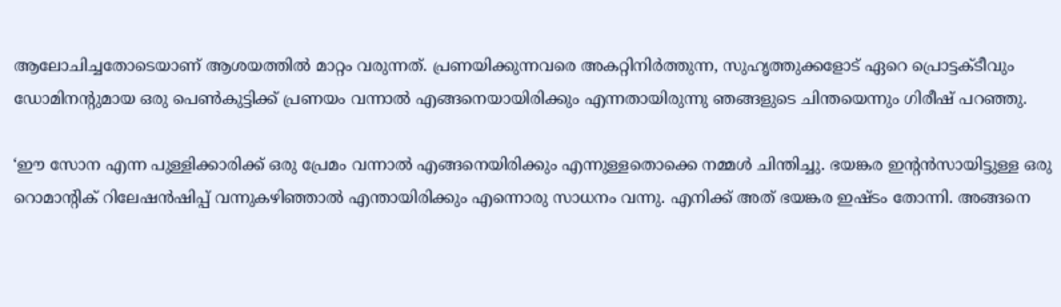ആലോചിച്ചതോടെയാണ് ആശയത്തിൽ മാറ്റം വരുന്നത്. പ്രണയിക്കുന്നവരെ അകറ്റിനിർത്തുന്ന, സുഹൃത്തുക്കളോട് ഏറെ പ്രൊട്ടക്ടീവും ഡോമിനന്റുമായ ഒരു പെൺകുട്ടിക്ക് പ്രണയം വന്നാൽ എങ്ങനെയായിരിക്കും എന്നതായിരുന്നു ഞങ്ങളുടെ ചിന്തയെന്നും ഗിരീഷ് പറഞ്ഞു.

‘ഈ സോന എന്ന പുള്ളിക്കാരിക്ക് ഒരു പ്രേമം വന്നാൽ എങ്ങനെയിരിക്കും എന്നുള്ളതൊക്കെ നമ്മൾ ചിന്തിച്ചു. ഭയങ്കര ഇന്റൻസായിട്ടുള്ള ഒരു റൊമാന്റിക് റിലേഷൻഷിപ്പ് വന്നുകഴിഞ്ഞാൽ എന്തായിരിക്കും എന്നൊരു സാധനം വന്നു. എനിക്ക് അത് ഭയങ്കര ഇഷ്ടം തോന്നി. അങ്ങനെ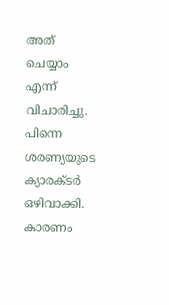അത് ചെയ്യാം എന്ന് വിചാരിച്ചു. പിന്നെ ശരണ്യയുടെ ക്യാരക്ടർ ഒഴിവാക്കി. കാരണം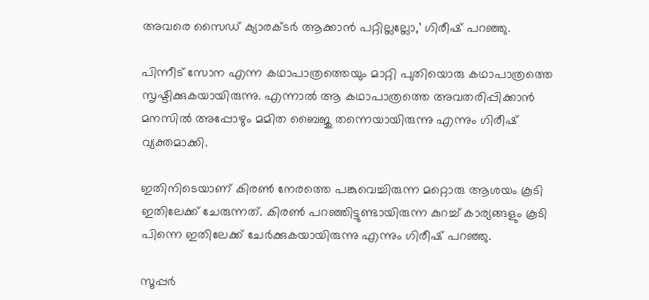അവരെ സൈഡ് ക്യാരക്ടർ ആക്കാൻ പറ്റില്ലല്ലോ,’ ഗിരീഷ് പറഞ്ഞു.

പിന്നീട് സോന എന്ന കഥാപാത്രത്തെയും മാറ്റി പുതിയൊരു കഥാപാത്രത്തെ സൃഷ്ടിക്കുകയായിരുന്നു. എന്നാൽ ആ കഥാപാത്രത്തെ അവതരിപ്പിക്കാൻ മനസിൽ അപ്പോഴും മമിത ബൈജു തന്നെയായിരുന്നു എന്നും ഗിരീഷ് വ്യക്തമാക്കി.

ഇതിനിടെയാണ് കിരൺ നേരത്തെ പങ്കുവെച്ചിരുന്ന മറ്റൊരു ആശയം കൂടി ഇതിലേക്ക് ചേരുന്നത്. കിരൺ പറഞ്ഞിട്ടുണ്ടായിരുന്ന കുറച്ച് കാര്യങ്ങളും കൂടി പിന്നെ ഇതിലേക്ക് ചേർക്കുകയായിരുന്നു എന്നും ഗിരീഷ് പറഞ്ഞു.

സൂപ്പർ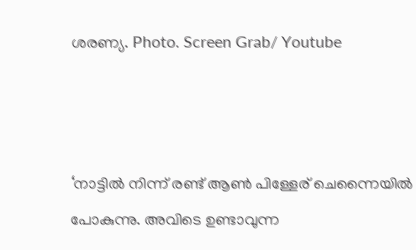ശരണ്യ. Photo. Screen Grab/ Youtube



‘നാട്ടിൽ നിന്ന് രണ്ട് ആൺ പിള്ളേര് ചെന്നൈയിൽ പോകുന്നു. അവിടെ ഉണ്ടാവുന്ന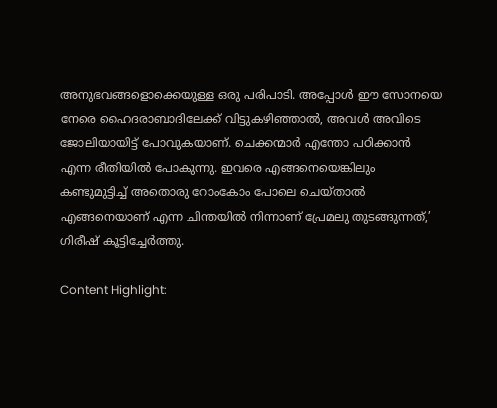അനുഭവങ്ങളൊക്കെയുള്ള ഒരു പരിപാടി. അപ്പോൾ ഈ സോനയെ നേരെ ഹൈദരാബാദിലേക്ക് വിട്ടുകഴിഞ്ഞാൽ, അവൾ അവിടെ ജോലിയായിട്ട് പോവുകയാണ്. ചെക്കന്മാർ എന്തോ പഠിക്കാൻ എന്ന രീതിയിൽ പോകുന്നു. ഇവരെ എങ്ങനെയെങ്കിലും കണ്ടുമുട്ടിച്ച് അതൊരു റോംകോം പോലെ ചെയ്താൽ എങ്ങനെയാണ് എന്ന ചിന്തയിൽ നിന്നാണ് പ്രേമലു തുടങ്ങുന്നത്,’ ഗിരീഷ് കൂട്ടിച്ചേർത്തു.

Content Highlight: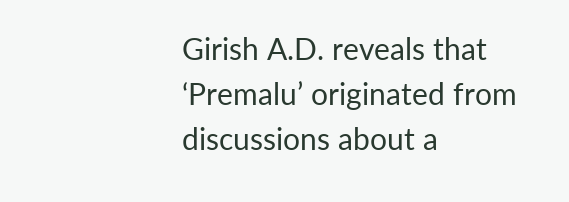Girish A.D. reveals that ‘Premalu’ originated from discussions about a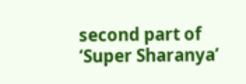second part of ‘Super Sharanya’